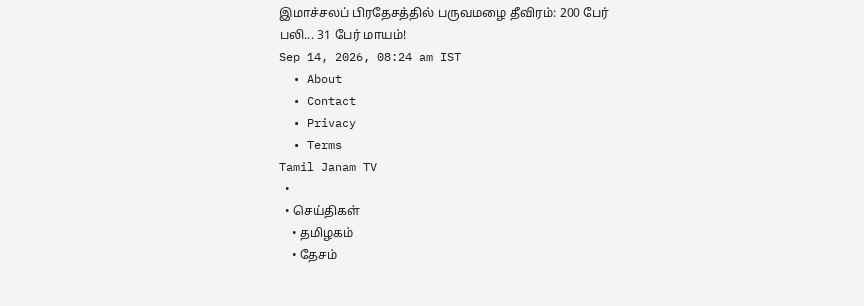இமாச்சலப் பிரதேசத்தில் பருவமழை தீவிரம்: 200 பேர் பலி... 31 பேர் மாயம்!
Sep 14, 2026, 08:24 am IST
  • About
  • Contact
  • Privacy
  • Terms
Tamil Janam TV
  •
  • செய்திகள்
    • தமிழகம்
    • தேசம்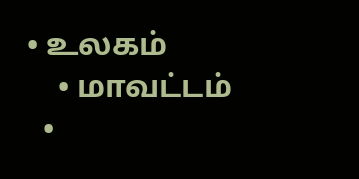• உலகம்
    • மாவட்டம்
  •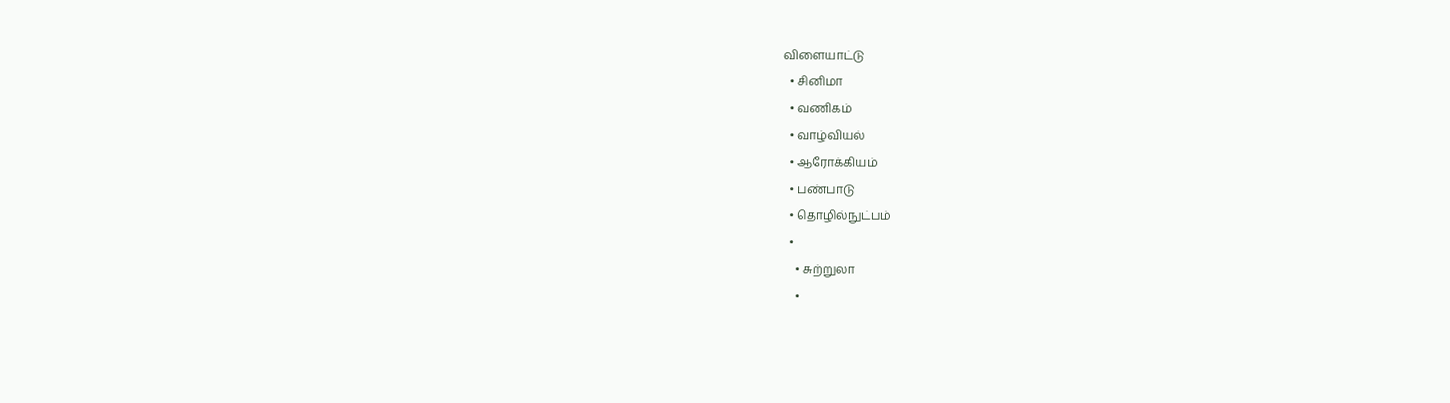விளையாட்டு
  • சினிமா
  • வணிகம்
  • வாழ்வியல்
  • ஆரோக்கியம்
  • பண்பாடு
  • தொழில்நுட்பம்
  •
    • சுற்றுலா
    •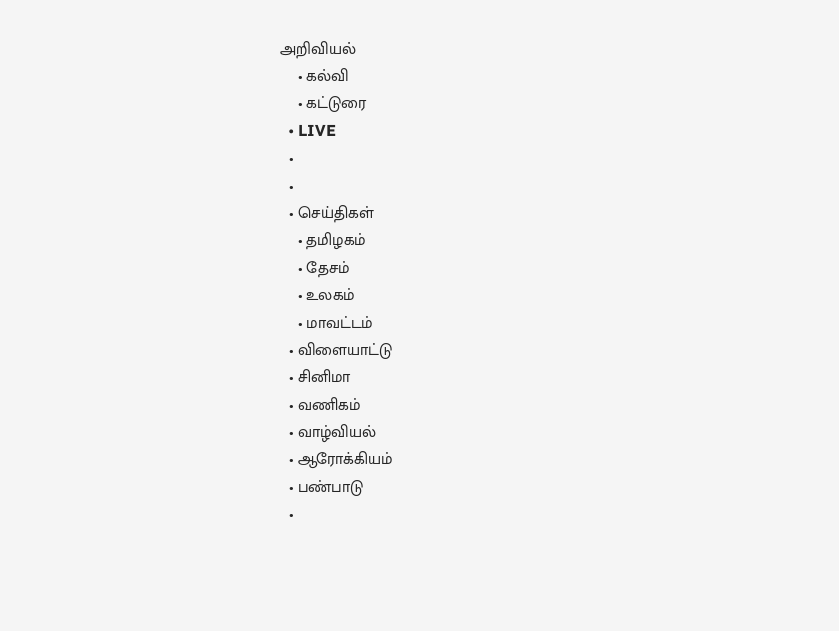அறிவியல்
    • கல்வி
    • கட்டுரை
  • LIVE
  •
  •
  • செய்திகள்
    • தமிழகம்
    • தேசம்
    • உலகம்
    • மாவட்டம்
  • விளையாட்டு
  • சினிமா
  • வணிகம்
  • வாழ்வியல்
  • ஆரோக்கியம்
  • பண்பாடு
  •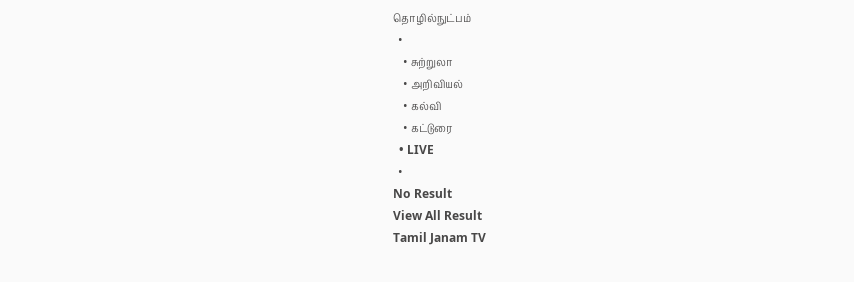தொழில்நுட்பம்
  •
    • சுற்றுலா
    • அறிவியல்
    • கல்வி
    • கட்டுரை
  • LIVE
  •
No Result
View All Result
Tamil Janam TV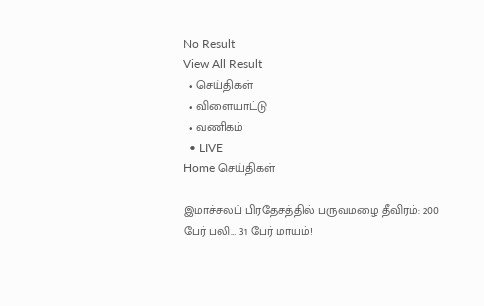No Result
View All Result
  • செய்திகள்
  • விளையாட்டு
  • வணிகம்
  • LIVE
Home செய்திகள்

இமாச்சலப் பிரதேசத்தில் பருவமழை தீவிரம்: 200 பேர் பலி… 31 பேர் மாயம்!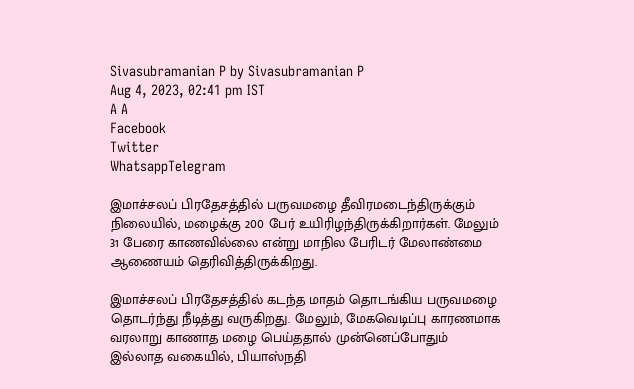Sivasubramanian P by Sivasubramanian P
Aug 4, 2023, 02:41 pm IST
A A
Facebook
Twitter
WhatsappTelegram

இமாச்சலப் பிரதேசத்தில் பருவமழை தீவிரமடைந்திருக்கும் நிலையில், மழைக்கு 200 பேர் உயிரிழந்திருக்கிறார்கள். மேலும் 31 பேரை காணவில்லை என்று மாநில பேரிடர் மேலாண்மை ஆணையம் தெரிவித்திருக்கிறது.

இமாச்சலப் பிரதேசத்தில் கடந்த மாதம் தொடங்கிய பருவமழை தொடர்ந்து நீடித்து வருகிறது. மேலும், மேகவெடிப்பு காரணமாக வரலாறு காணாத மழை பெய்ததால் முன்னெப்போதும் இல்லாத வகையில், பியாஸ்நதி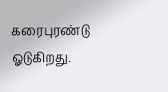கரைபுரண்டு ஓடுகிறது.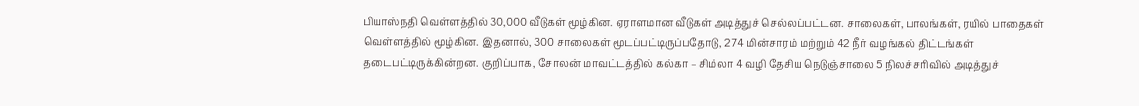பியாஸ்நதி வெள்ளத்தில் 30,000 வீடுகள் மூழ்கின. ஏராளமான வீடுகள் அடித்துச் செல்லப்பட்டன. சாலைகள், பாலங்கள், ரயில் பாதைகள் வெள்ளத்தில் மூழ்கின. இதனால், 300 சாலைகள் மூடப்பட்டிருப்பதோடு, 274 மின்சாரம் மற்றும் 42 நீர் வழங்கல் திட்டங்கள் தடைபட்டிருக்கின்றன. குறிப்பாக, சோலன் மாவட்டத்தில் கல்கா – சிம்லா 4 வழி தேசிய நெடுஞ்சாலை 5 நிலச்சரிவில் அடித்துச்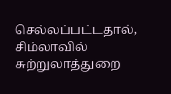செல்லப்பட்டதால், சிம்லாவில் சுற்றுலாத்துறை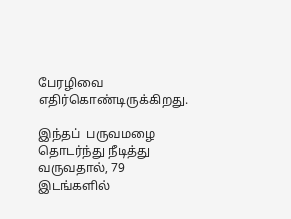பேரழிவை எதிர்கொண்டிருக்கிறது.

இந்தப்  பருவமழை தொடர்ந்து நீடித்து வருவதால், 79 இடங்களில்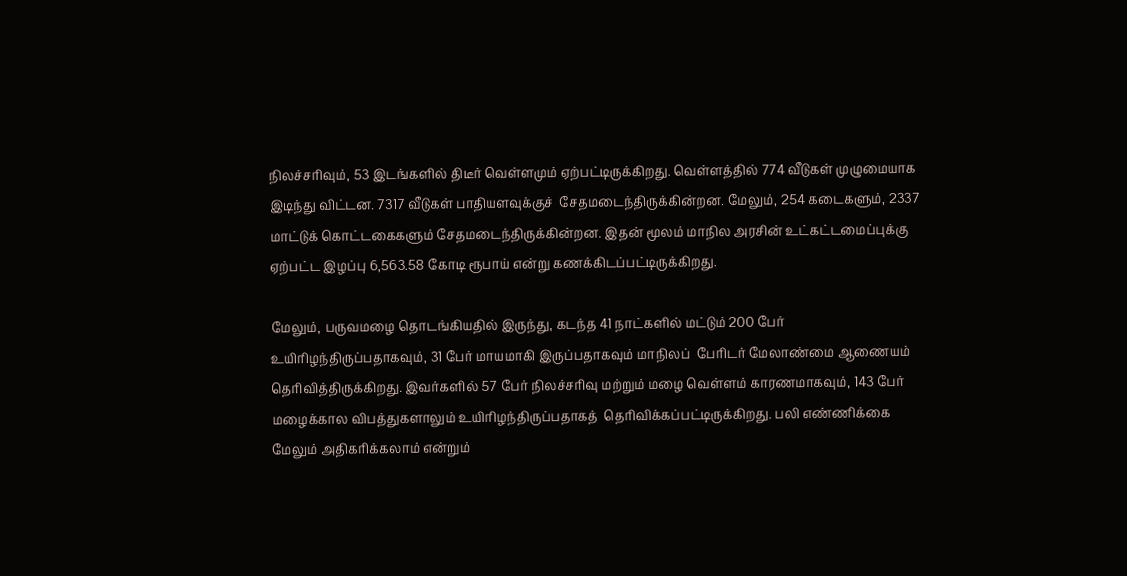நிலச்சரிவும், 53 இடங்களில் திடீர் வெள்ளமும் ஏற்பட்டிருக்கிறது. வெள்ளத்தில் 774 வீடுகள் முழுமையாக இடிந்து விட்டன. 7317 வீடுகள் பாதியளவுக்குச்  சேதமடைந்திருக்கின்றன. மேலும், 254 கடைகளும், 2337 மாட்டுக் கொட்டகைகளும் சேதமடைந்திருக்கின்றன. இதன் மூலம் மாநில அரசின் உட்கட்டமைப்புக்கு ஏற்பட்ட இழப்பு 6,563.58 கோடி ரூபாய் என்று கணக்கிடப்பட்டிருக்கிறது.

மேலும், பருவமழை தொடங்கியதில் இருந்து, கடந்த 41 நாட்களில் மட்டும் 200 பேர் உயிரிழந்திருப்பதாகவும், 31 பேர் மாயமாகி இருப்பதாகவும் மாநிலப்  பேரிடர் மேலாண்மை ஆணையம் தெரிவித்திருக்கிறது. இவர்களில் 57 பேர் நிலச்சரிவு மற்றும் மழை வெள்ளம் காரணமாகவும், 143 பேர் மழைக்கால விபத்துகளாலும் உயிரிழந்திருப்பதாகத்  தெரிவிக்கப்பட்டிருக்கிறது. பலி எண்ணிக்கை மேலும் அதிகரிக்கலாம் என்றும்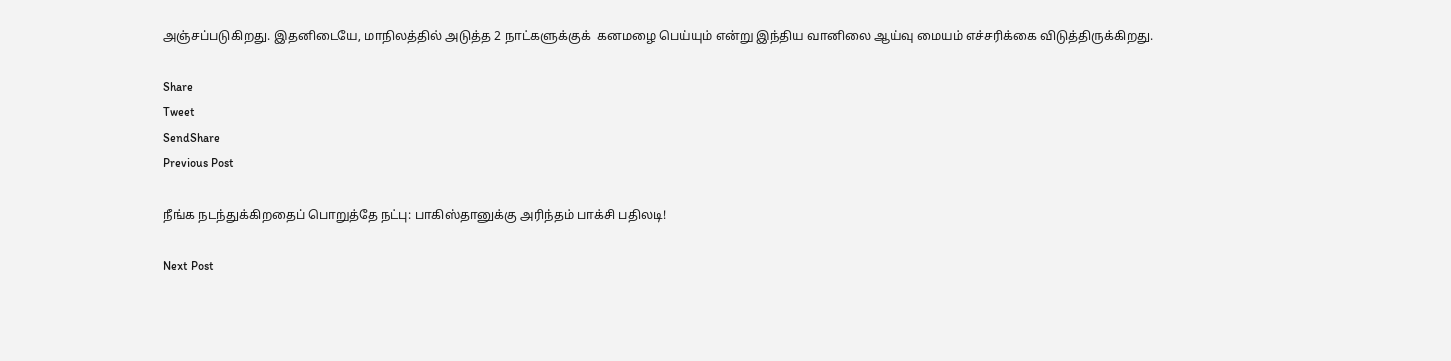அஞ்சப்படுகிறது. இதனிடையே, மாநிலத்தில் அடுத்த 2 நாட்களுக்குக்  கனமழை பெய்யும் என்று இந்திய வானிலை ஆய்வு மையம் எச்சரிக்கை விடுத்திருக்கிறது.

Share
Tweet
SendShare
Previous Post

நீங்க நடந்துக்கிறதைப் பொறுத்தே நட்பு: பாகிஸ்தானுக்கு அரிந்தம் பாக்சி பதிலடி!

Next Post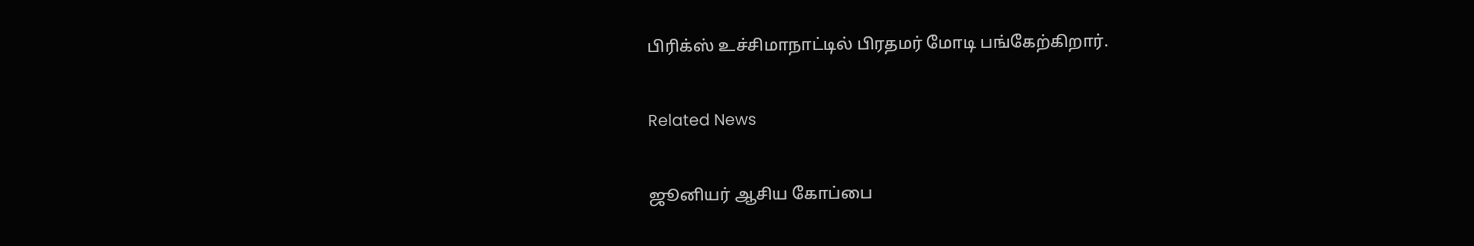பிரிக்ஸ் உச்சிமாநாட்டில் பிரதமர் மோடி பங்கேற்கிறார்.

Related News

ஜூனியர் ஆசிய கோப்பை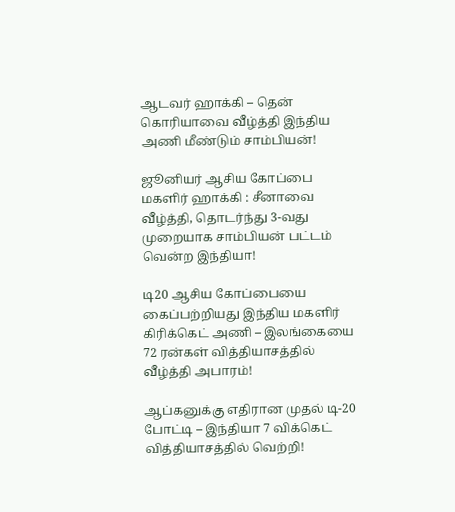ஆடவர் ஹாக்கி – தென் கொரியாவை வீழ்த்தி இந்திய அணி மீண்டும் சாம்பியன்!

ஜூனியர் ஆசிய கோப்பை மகளிர் ஹாக்கி : சீனாவை வீழ்த்தி, தொடர்ந்து 3-வது முறையாக சாம்பியன் பட்டம் வென்ற இந்தியா!

டி20 ஆசிய கோப்பையை கைப்பற்றியது இந்திய மகளிர் கிரிக்கெட் அணி – இலங்கையை 72 ரன்கள் வித்தியாசத்தில் வீழ்த்தி அபாரம்!

ஆப்கனுக்கு எதிரான முதல் டி-20 போட்டி – இந்தியா 7 விக்கெட் வித்தியாசத்தில் வெற்றி!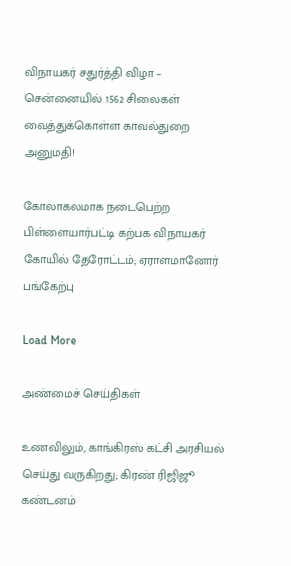விநாயகர் சதுர்த்தி விழா – சென்னையில் 1562 சிலைகள் வைத்துக்கொள்ள காவல்துறை அனுமதி!

கோலாகலமாக நடைபெற்ற பிள்ளையார்பட்டி கற்பக விநாயகர் கோயில் தேரோட்டம்; ஏராளமானோர் பங்கேற்பு

Load More

அண்மைச் செய்திகள்

உணவிலும், காங்கிரஸ் கட்சி அரசியல் செய்து வருகிறது; கிரண் ரிஜிஜூ கண்டனம்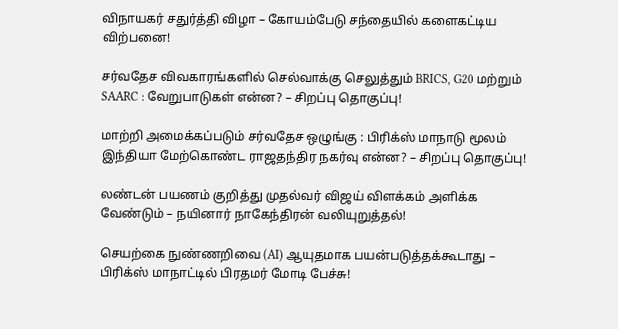விநாயகர் சதுர்த்தி விழா – கோயம்பேடு சந்தையில் களைகட்டிய விற்பனை!

சர்வதேச விவகாரங்களில் செல்வாக்கு செலுத்தும் BRICS, G20 மற்றும் SAARC : வேறுபாடுகள் என்ன? – சிறப்பு தொகுப்பு!

மாற்றி அமைக்கப்படும் சர்வதேச ஒழுங்கு : பிரிக்ஸ் மாநாடு மூலம் இந்தியா மேற்கொண்ட ராஜதந்திர நகர்வு என்ன? – சிறப்பு தொகுப்பு!

லண்டன் பயணம் குறித்து முதல்வர் விஜய் விளக்கம் அளிக்க வேண்டும் – நயினார் நாகேந்திரன் வலியுறுத்தல்!

செயற்கை நுண்ணறிவை (AI) ஆயுதமாக பயன்படுத்தக்கூடாது – பிரிக்ஸ் மாநாட்டில் பிரதமர் மோடி பேச்சு!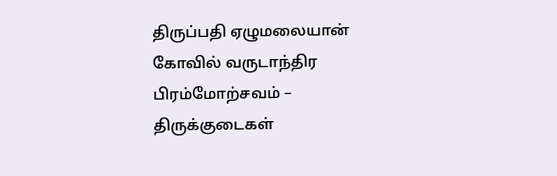திருப்பதி ஏழுமலையான் கோவில் வருடாந்திர பிரம்மோற்சவம் – திருக்குடைகள்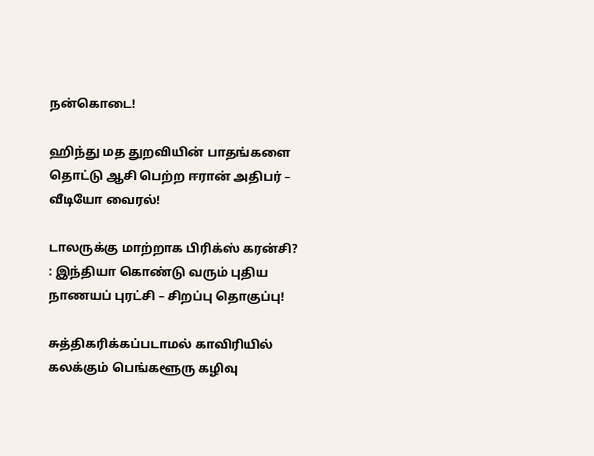நன்கொடை!

ஹிந்து மத துறவியின் பாதங்களை தொட்டு ஆசி பெற்ற ஈரான் அதிபர் – வீடியோ வைரல்!

டாலருக்கு மாற்றாக பிரிக்ஸ் கரன்சி? : இந்தியா கொண்டு வரும் புதிய நாணயப் புரட்சி – சிறப்பு தொகுப்பு!

சுத்திகரிக்கப்படாமல் காவிரியில் கலக்கும் பெங்களூரு கழிவு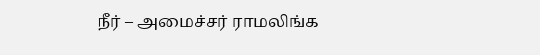நீர் – அமைச்சர் ராமலிங்க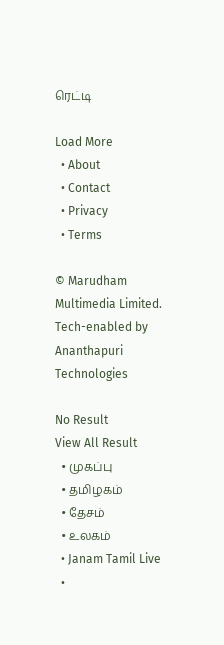ரெட்டி

Load More
  • About
  • Contact
  • Privacy
  • Terms

© Marudham Multimedia Limited.
Tech-enabled by Ananthapuri Technologies

No Result
View All Result
  • முகப்பு
  • தமிழகம்
  • தேசம்
  • உலகம்
  • Janam Tamil Live
  •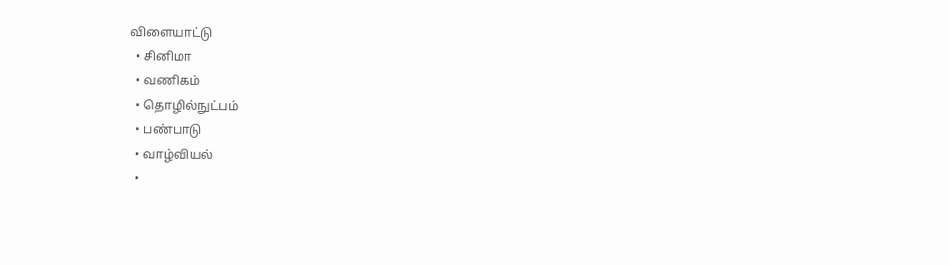விளையாட்டு
  • சினிமா
  • வணிகம்
  • தொழில்நுட்பம்
  • பண்பாடு
  • வாழ்வியல்
  •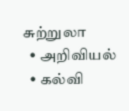சுற்றுலா
  • அறிவியல்
  • கல்வி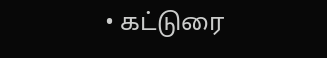• கட்டுரை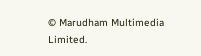© Marudham Multimedia Limited.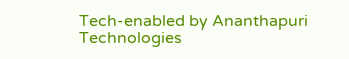Tech-enabled by Ananthapuri Technologies